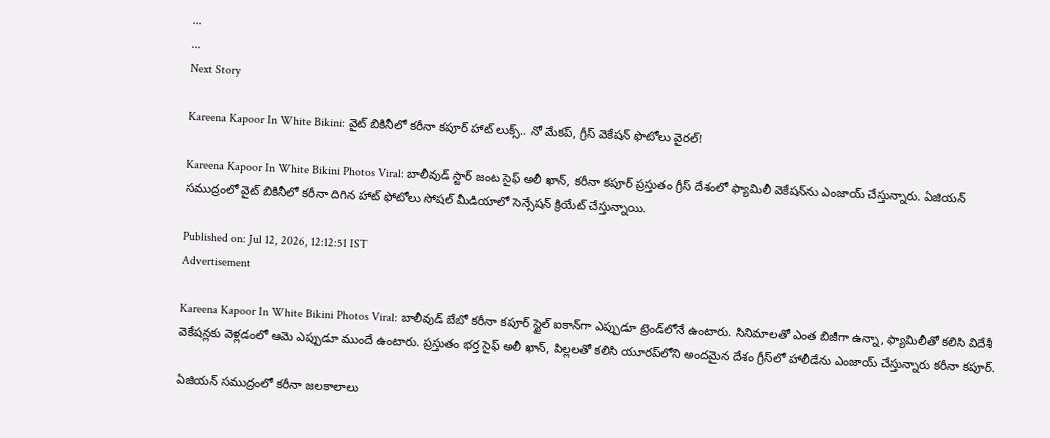...
...
Next Story

Kareena Kapoor In White Bikini: వైట్ బికినీలో కరీనా కపూర్ హాట్ లుక్స్.. నో మేకప్, గ్రీస్ వెకేషన్ ఫొటోలు వైరల్!

Kareena Kapoor In White Bikini Photos Viral: బాలీవుడ్ స్టార్ జంట సైఫ్ అలీ ఖాన్, కరీనా కపూర్ ప్రస్తుతం గ్రీస్ దేశంలో ఫ్యామిలీ వెకేషన్‌ను ఎంజాయ్ చేస్తున్నారు. ఏజియన్ సముద్రంలో వైట్ బికినీలో కరీనా దిగిన హాట్ ఫోటోలు సోషల్ మీడియాలో సెన్సేషన్ క్రియేట్ చేస్తున్నాయి.

Published on: Jul 12, 2026, 12:12:51 IST
Advertisement

Kareena Kapoor In White Bikini Photos Viral: బాలీవుడ్ బేబో కరీనా కపూర్ స్టైల్ ఐకాన్‌గా ఎప్పుడూ ట్రెండ్‌లోనే ఉంటారు. సినిమాలతో ఎంత బిజీగా ఉన్నా, ఫ్యామిలీతో కలిసి విదేశీ వెకేషన్లకు వెళ్లడంలో ఆమె ఎప్పుడూ ముందే ఉంటారు. ప్రస్తుతం భర్త సైఫ్ అలీ ఖాన్, పిల్లలతో కలిసి యూరప్‌లోని అందమైన దేశం గ్రీస్‌లో హాలీడేను ఎంజాయ్ చేస్తున్నారు కరీనా కపూర్.

ఏజియన్ సముద్రంలో కరీనా జలకాలాలు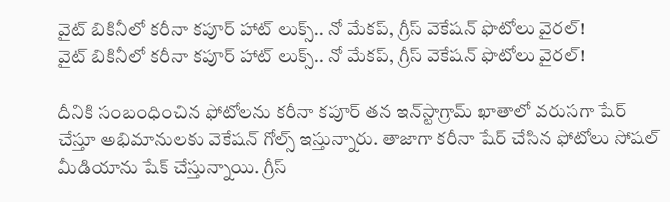వైట్ బికినీలో కరీనా కపూర్ హాట్ లుక్స్.. నో మేకప్, గ్రీస్ వెకేషన్ ఫొటోలు వైరల్!
వైట్ బికినీలో కరీనా కపూర్ హాట్ లుక్స్.. నో మేకప్, గ్రీస్ వెకేషన్ ఫొటోలు వైరల్!

దీనికి సంబంధించిన ఫోటోలను కరీనా కపూర్ తన ఇన్‌స్టాగ్రామ్ ఖాతాలో వరుసగా షేర్ చేస్తూ అభిమానులకు వెకేషన్ గోల్స్ ఇస్తున్నారు. తాజాగా కరీనా షేర్ చేసిన ఫోటోలు సోషల్ మీడియాను షేక్ చేస్తున్నాయి. గ్రీస్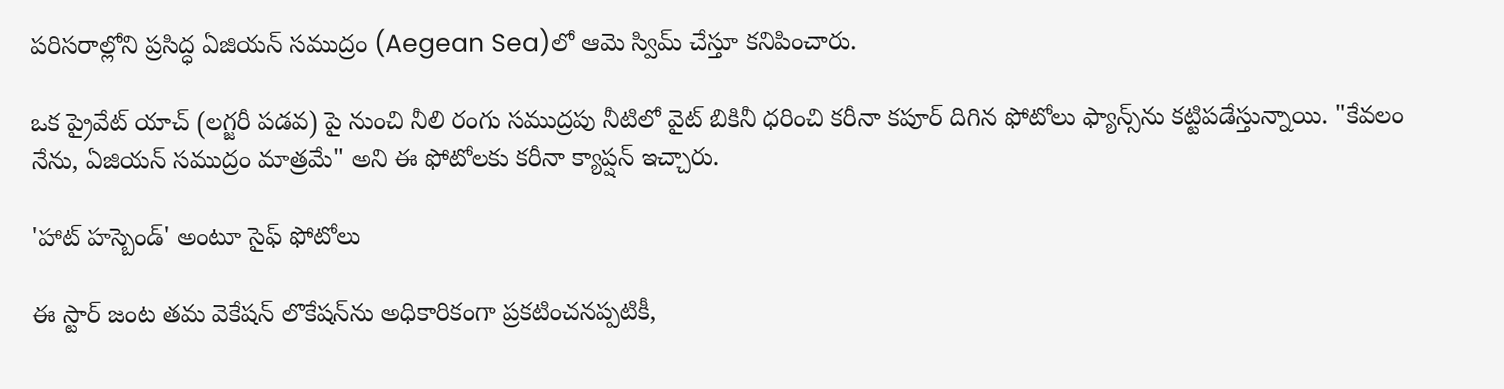పరిసరాల్లోని ప్రసిద్ధ ఏజియన్ సముద్రం (Aegean Sea)లో ఆమె స్విమ్ చేస్తూ కనిపించారు.

ఒక ప్రైవేట్ యాచ్ (లగ్జరీ పడవ) పై నుంచి నీలి రంగు సముద్రపు నీటిలో వైట్ బికినీ ధరించి కరీనా కపూర్ దిగిన ఫోటోలు ఫ్యాన్స్‌ను కట్టిపడేస్తున్నాయి. "కేవలం నేను, ఏజియన్ సముద్రం మాత్రమే" అని ఈ ఫోటోలకు కరీనా క్యాప్షన్ ఇచ్చారు.

'హాట్ హస్బెండ్' అంటూ సైఫ్ ఫోటోలు

ఈ స్టార్ జంట తమ వెకేషన్ లొకేషన్‌ను అధికారికంగా ప్రకటించనప్పటికీ,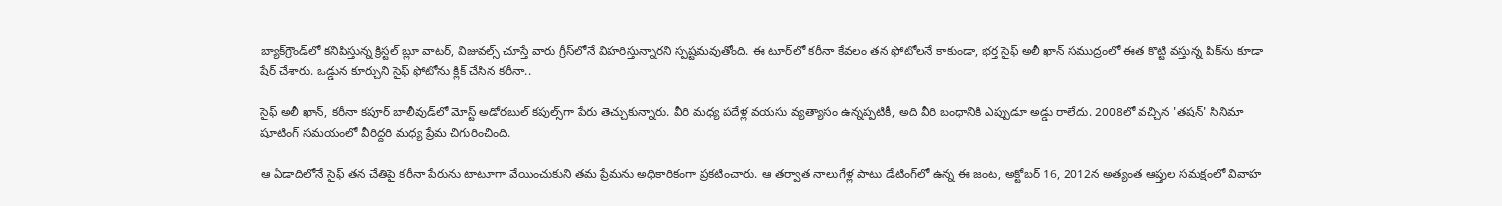బ్యాక్‌గ్రౌండ్‌లో కనిపిస్తున్న క్రిస్టల్ బ్లూ వాటర్, విజువల్స్ చూస్తే వారు గ్రీస్‌లోనే విహరిస్తున్నారని స్పష్టమవుతోంది. ఈ టూర్‌లో కరీనా కేవలం తన ఫోటోలనే కాకుండా, భర్త సైఫ్ అలీ ఖాన్ సముద్రంలో ఈత కొట్టి వస్తున్న పిక్‌ను కూడా షేర్ చేశారు. ఒడ్డున కూర్చుని సైఫ్ ఫోటోను క్లిక్ చేసిన కరీనా..

సైఫ్ అలీ ఖాన్, కరీనా కపూర్ బాలీవుడ్‌లో మోస్ట్ అడోరబుల్ కపుల్స్‌గా పేరు తెచ్చుకున్నారు. వీరి మధ్య పదేళ్ల వయసు వ్యత్యాసం ఉన్నప్పటికీ, అది వీరి బంధానికి ఎప్పుడూ అడ్డు రాలేదు. 2008లో వచ్చిన 'తషన్' సినిమా షూటింగ్ సమయంలో వీరిద్దరి మధ్య ప్రేమ చిగురించింది.

ఆ ఏడాదిలోనే సైఫ్ తన చేతిపై కరీనా పేరును టాటూగా వేయించుకుని తమ ప్రేమను అధికారికంగా ప్రకటించారు. ఆ తర్వాత నాలుగేళ్ల పాటు డేటింగ్‌లో ఉన్న ఈ జంట, అక్టోబర్ 16, 2012న అత్యంత ఆప్తుల సమక్షంలో వివాహ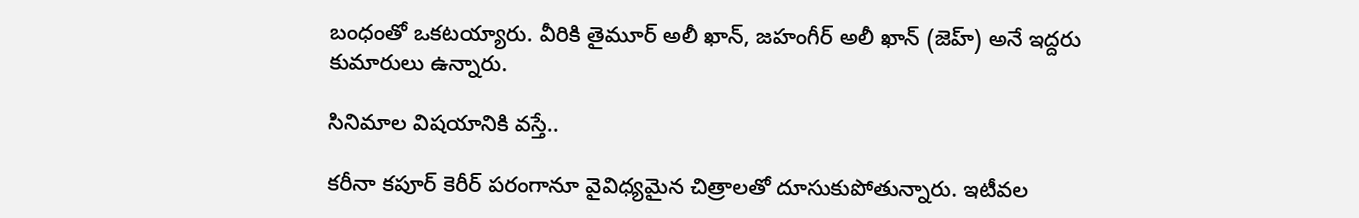బంధంతో ఒకటయ్యారు. వీరికి తైమూర్ అలీ ఖాన్, జహంగీర్ అలీ ఖాన్ (జెహ్) అనే ఇద్దరు కుమారులు ఉన్నారు.

సినిమాల విషయానికి వస్తే..

కరీనా కపూర్ కెరీర్ పరంగానూ వైవిధ్యమైన చిత్రాలతో దూసుకుపోతున్నారు. ఇటీవల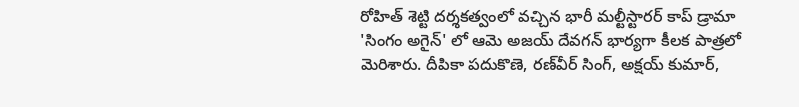రోహిత్ శెట్టి దర్శకత్వంలో వచ్చిన భారీ మల్టీస్టారర్ కాప్ డ్రామా 'సింగం అగైన్' లో ఆమె అజయ్ దేవగన్ భార్యగా కీలక పాత్రలో మెరిశారు. దీపికా పదుకొణె, రణ్‌వీర్ సింగ్, అక్షయ్ కుమార్,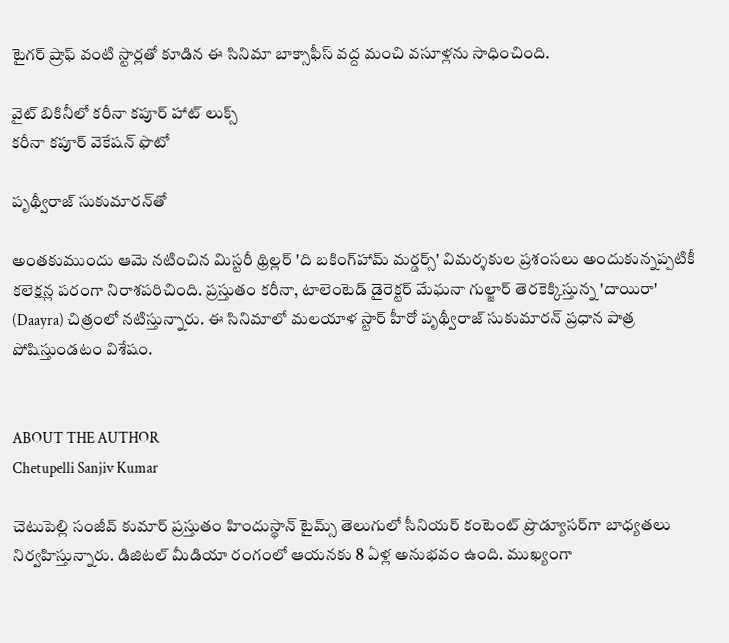టైగర్ ష్రాఫ్ వంటి స్టార్లతో కూడిన ఈ సినిమా బాక్సాఫీస్ వద్ద మంచి వసూళ్లను సాధించింది.

వైట్ బికినీలో కరీనా కపూర్ హాట్ లుక్స్
కరీనా కపూర్ వెకేషన్ ఫొటో

పృథ్వీరాజ్ సుకుమారన్‌తో

అంతకుముందు ఆమె నటించిన మిస్టరీ థ్రిల్లర్ 'ది బకింగ్‌హామ్ మర్డర్స్' విమర్శకుల ప్రశంసలు అందుకున్నప్పటికీ కలెక్షన్ల పరంగా నిరాశపరిచింది. ప్రస్తుతం కరీనా, టాలెంటెడ్ డైరెక్టర్ మేఘనా గుల్జార్ తెరకెక్కిస్తున్న 'దాయిరా' (Daayra) చిత్రంలో నటిస్తున్నారు. ఈ సినిమాలో మలయాళ స్టార్ హీరో పృథ్వీరాజ్ సుకుమారన్ ప్రధాన పాత్ర పోషిస్తుండటం విశేషం.


ABOUT THE AUTHOR
Chetupelli Sanjiv Kumar

చెటుపెల్లి సంజీవ్ కుమార్ ప్రస్తుతం హిందుస్థాన్ టైమ్స్ తెలుగులో సీనియర్ కంటెంట్ ప్రొడ్యూసర్‌గా బాధ్యతలు నిర్వహిస్తున్నారు. డిజిటల్ మీడియా రంగంలో ఆయనకు 8 ఏళ్ల అనుభవం ఉంది. ముఖ్యంగా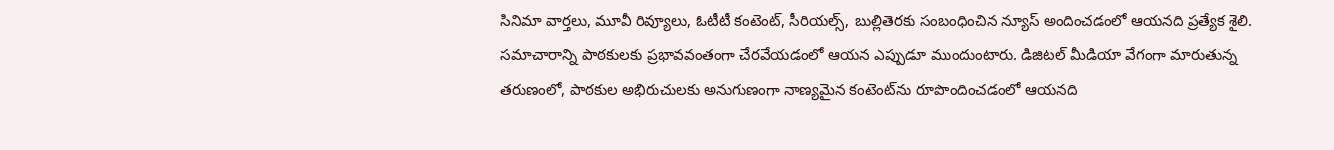సినిమా వార్తలు, మూవీ రివ్యూలు, ఓటీటీ కంటెంట్, సీరియల్స్, బుల్లితెరకు సంబంధించిన న్యూస్ అందించడంలో ఆయనది ప్రత్యేక శైలి. సమాచారాన్ని పాఠకులకు ప్రభావవంతంగా చేరవేయడంలో ఆయన ఎప్పుడూ ముందుంటారు. డిజిటల్ మీడియా వేగంగా మారుతున్న తరుణంలో, పాఠకుల అభిరుచులకు అనుగుణంగా నాణ్యమైన కంటెంట్‌ను రూపొందించడంలో ఆయనది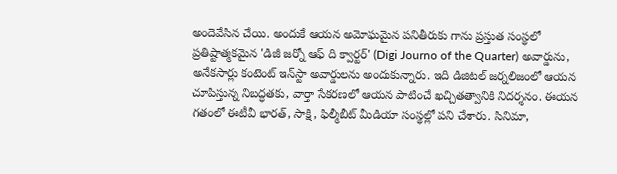అందెవేసిన చేయి. అందుకే ఆయన అమోఘమైన పనితీరుకు గాను ప్రస్తుత సంస్థలో ప్రతిష్టాత్మకమైన 'డిజీ జర్నో ఆఫ్ ది క్వార్టర్' (Digi Journo of the Quarter) అవార్డును, అనేకసార్లు కంటెంట్ ఇన్‌స్టా అవార్డులను అందుకున్నారు. ఇది డిజిటల్ జర్నలిజంలో ఆయన చూపిస్తున్న నిబద్ధతకు, వార్తా సేకరణలో ఆయన పాటించే ఖచ్చితత్వానికి నిదర్శనం. ఈయన గతంలో ఈటీవీ భారత్, సాక్షి, ఫిల్మీబీట్ మీడియా సంస్థల్లో పని చేశారు. సినిమా,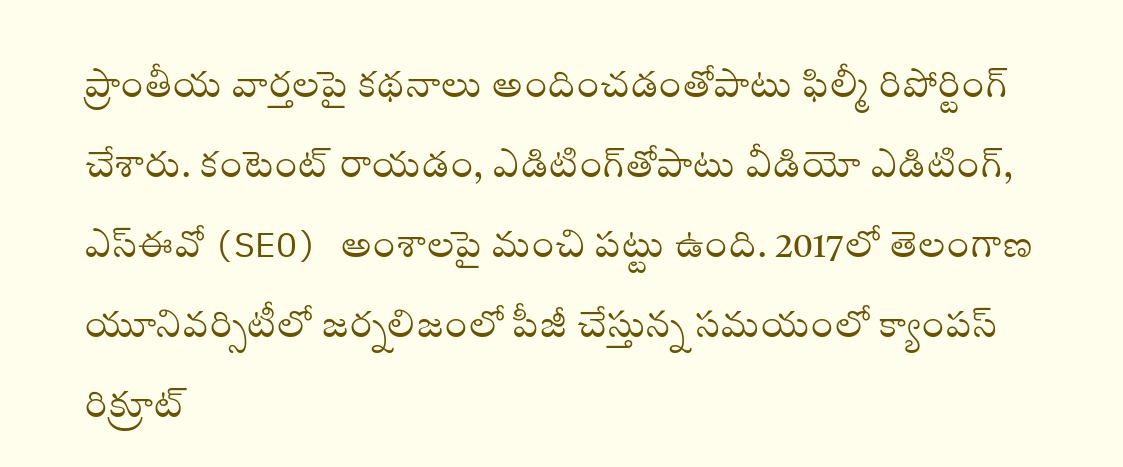ప్రాంతీయ వార్తలపై కథనాలు అందించడంతోపాటు ఫిల్మీ రిపోర్టింగ్ చేశారు. కంటెంట్ రాయడం, ఎడిటింగ్‌తోపాటు వీడియో ఎడిటింగ్, ఎస్‌ఈవో (SEO) అంశాలపై మంచి పట్టు ఉంది. 2017లో తెలంగాణ యూనివర్సిటీలో జర్నలిజంలో పీజీ చేస్తున్న సమయంలో క్యాంపస్ రిక్రూట్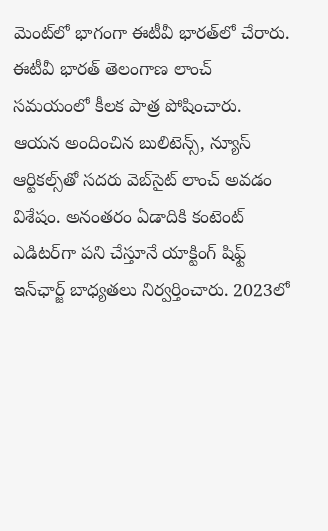మెంట్‌లో భాగంగా ఈటీవీ భారత్‌లో చేరారు. ఈటీవీ భారత్ తెలంగాణ లాంచ్ సమయంలో కీలక పాత్ర పోషించారు. ఆయన అందించిన బులిటెన్స్, న్యూస్ ఆర్టికల్స్‌తో సదరు వెబ్‌సైట్ లాంచ్ అవడం విశేషం. అనంతరం ఏడాదికి కంటెంట్ ఎడిటర్‌గా పని చేస్తూనే యాక్టింగ్ షిఫ్ట్ ఇన్‌ఛార్జ్ బాధ్యతలు నిర్వర్తించారు. 2023లో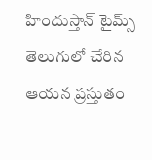హిందుస్తాన్ టైమ్స్ తెలుగులో చేరిన ఆయన ప్రస్తుతం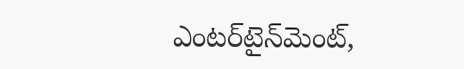ఎంటర్‌టైన్‌మెంట్,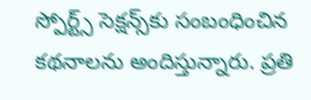స్పోర్ట్స్ సెక్షన్స్‌కు సంబంధించిన కథనాలను అందిస్తున్నారు. ప్రతి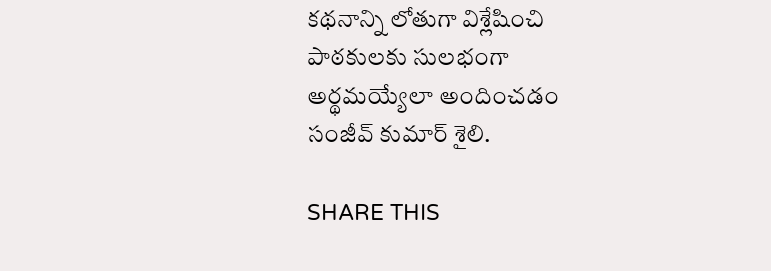కథనాన్ని లోతుగా విశ్లేషించి పాఠకులకు సులభంగా అర్థమయ్యేలా అందించడం సంజీవ్ కుమార్ శైలి.

SHARE THIS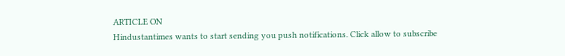ARTICLE ON
Hindustantimes wants to start sending you push notifications. Click allow to subscribe